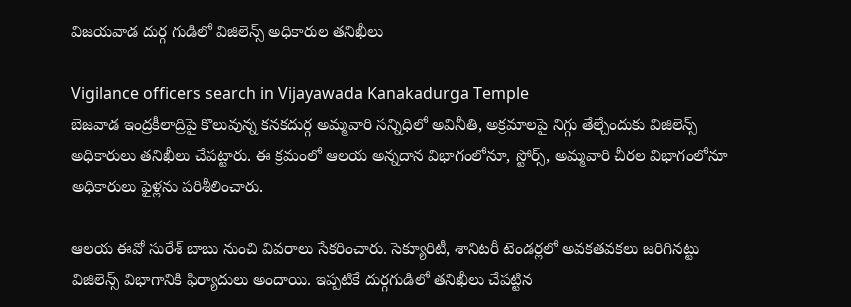విజయవాడ దుర్గ గుడిలో విజిలెన్స్ అధికారుల తనిఖీలు

Vigilance officers search in Vijayawada Kanakadurga Temple
బెజవాడ ఇంద్రకీలాద్రిపై కొలువున్న కనకదుర్గ అమ్మవారి సన్నిధిలో అవినీతి, అక్రమాలపై నిగ్గు తేల్చేందుకు విజిలెన్స్ అధికారులు తనిఖీలు చేపట్టారు. ఈ క్రమంలో ఆలయ అన్నదాన విభాగంలోనూ, స్టోర్స్, అమ్మవారి చీరల విభాగంలోనూ అధికారులు ఫైళ్లను పరిశీలించారు.

ఆలయ ఈవో సురేశ్ బాబు నుంచి వివరాలు సేకరించారు. సెక్యూరిటీ, శానిటరీ టెండర్లలో అవకతవకలు జరిగినట్టు విజిలెన్స్ విభాగానికి ఫిర్యాదులు అందాయి. ఇప్పటికే దుర్గగుడిలో తనిఖీలు చేపట్టిన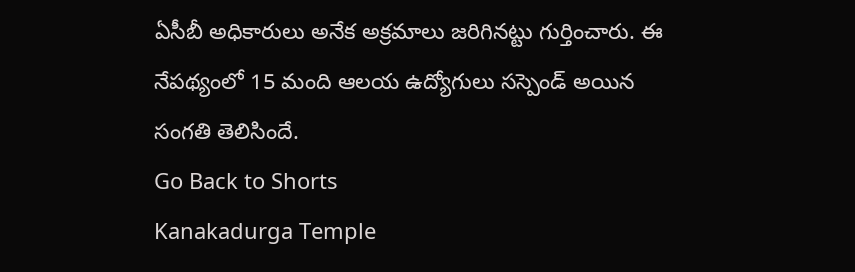ఏసీబీ అధికారులు అనేక అక్రమాలు జరిగినట్టు గుర్తించారు. ఈ నేపథ్యంలో 15 మంది ఆలయ ఉద్యోగులు సస్పెండ్ అయిన సంగతి తెలిసిందే.
Go Back to Shorts
Kanakadurga Temple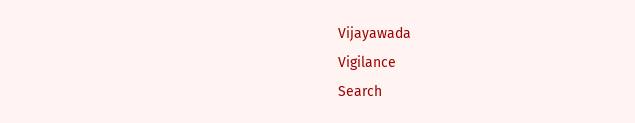Vijayawada
Vigilance
Search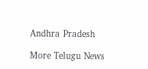Andhra Pradesh

More Telugu News